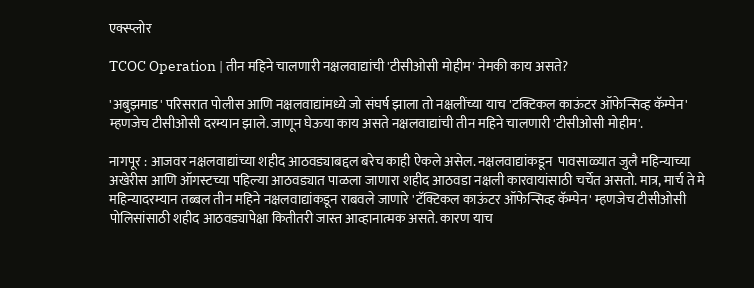एक्स्प्लोर

TCOC Operation | तीन महिने चालणारी नक्षलवाद्यांची 'टीसीओसी मोहीम' नेमकी काय असते?

'अबुझमाड' परिसरात पोलीस आणि नक्षलवाद्यांमध्ये जो संघर्ष झाला तो नक्षलींच्या याच 'टक्टिकल काऊंटर ऑफेन्सिव्ह कॅम्पेन' म्हणजेच टीसीओसी दरम्यान झाले. जाणून घेऊया काय असते नक्षलवाद्यांची तीन महिने चालणारी 'टीसीओसी मोहीम'.

नागपूर : आजवर नक्षलवाद्यांच्या शहीद आठवड्याबद्दल बरेच काही ऐकले असेल. नक्षलवाद्यांकडून  पावसाळ्यात जुलै महिन्याच्या अखेरीस आणि ऑगस्टच्या पहिल्या आठवड्यात पाळला जाणारा शहीद आठवडा नक्षली कारवायांसाठी चर्चेत असतो. मात्र, मार्च ते मे महिन्यादरम्यान तब्बल तीन महिने नक्षलवाद्यांकडून राबवले जाणारे 'टॅक्टिकल काऊंटर ऑफेन्सिव्ह कॅम्पेन' म्हणजेच टीसीओसी पोलिसांसाठी शहीद आठवड्यापेक्षा कितीतरी जास्त आव्हानात्मक असते. कारण याच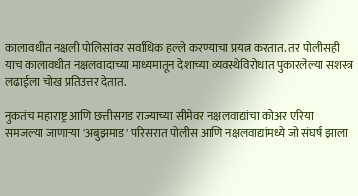कालावधीत नक्षली पोलिसांवर सर्वाधिक हल्ले करण्याचा प्रयत्न करतात. तर पोलीसही याच कालावधीत नक्षलवादाच्या माध्यमातून देशाच्या व्यवस्थेविरोधात पुकारलेल्या सशस्त्र लढाईला चोख प्रतिउत्तर देतात.

नुकतंच महाराष्ट्र आणि छत्तीसगड राज्याच्या सीमेवर नक्षलवाद्यांचा कोअर एरिया समजल्या जाणाऱ्या 'अबुझमाड' परिसरात पोलीस आणि नक्षलवाद्यांमध्ये जो संघर्ष झाला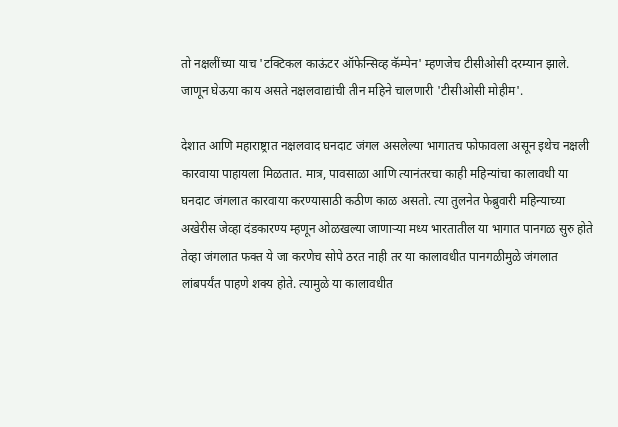तो नक्षलींच्या याच 'टक्टिकल काऊंटर ऑफेन्सिव्ह कॅम्पेन' म्हणजेच टीसीओसी दरम्यान झाले. जाणून घेऊया काय असते नक्षलवाद्यांची तीन महिने चालणारी 'टीसीओसी मोहीम'.

देशात आणि महाराष्ट्रात नक्षलवाद घनदाट जंगल असलेल्या भागातच फोफावला असून इथेच नक्षली कारवाया पाहायला मिळतात. मात्र, पावसाळा आणि त्यानंतरचा काही महिन्यांचा कालावधी या घनदाट जंगलात कारवाया करण्यासाठी कठीण काळ असतो. त्या तुलनेत फेब्रुवारी महिन्याच्या अखेरीस जेव्हा दंडकारण्य म्हणून ओळखल्या जाणाऱ्या मध्य भारतातील या भागात पानगळ सुरु होते तेव्हा जंगलात फक्त ये जा करणेच सोपे ठरत नाही तर या कालावधीत पानगळीमुळे जंगलात लांबपर्यंत पाहणे शक्य होते. त्यामुळे या कालावधीत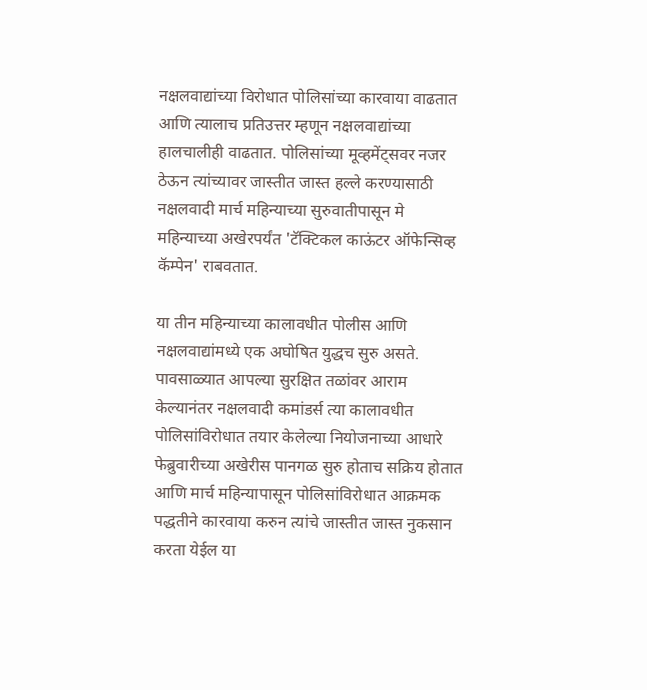नक्षलवाद्यांच्या विरोधात पोलिसांच्या कारवाया वाढतात आणि त्यालाच प्रतिउत्तर म्हणून नक्षलवाद्यांच्या हालचालीही वाढतात. पोलिसांच्या मूव्हमेंट्सवर नजर ठेऊन त्यांच्यावर जास्तीत जास्त हल्ले करण्यासाठी नक्षलवादी मार्च महिन्याच्या सुरुवातीपासून मे महिन्याच्या अखेरपर्यंत 'टॅक्टिकल काऊंटर ऑफेन्सिव्ह कॅम्पेन' राबवतात.

या तीन महिन्याच्या कालावधीत पोलीस आणि नक्षलवाद्यांमध्ये एक अघोषित युद्धच सुरु असते. पावसाळ्यात आपल्या सुरक्षित तळांवर आराम केल्यानंतर नक्षलवादी कमांडर्स त्या कालावधीत पोलिसांविरोधात तयार केलेल्या नियोजनाच्या आधारे फेब्रुवारीच्या अखेरीस पानगळ सुरु होताच सक्रिय होतात आणि मार्च महिन्यापासून पोलिसांविरोधात आक्रमक पद्धतीने कारवाया करुन त्यांचे जास्तीत जास्त नुकसान करता येईल या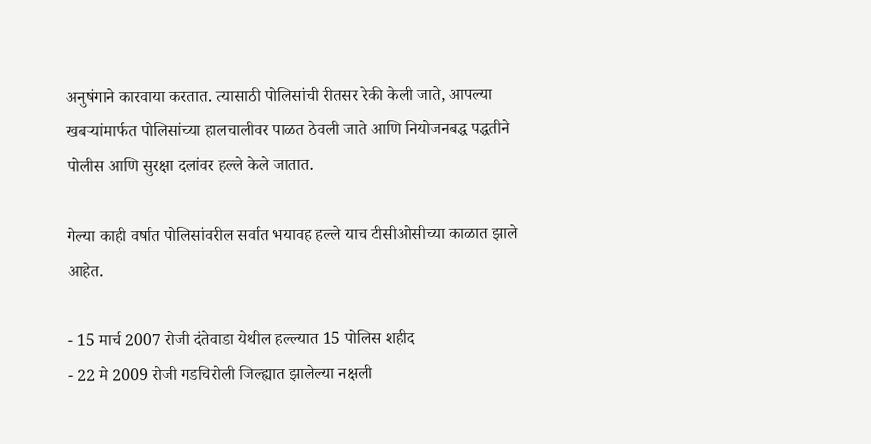अनुषंगाने कारवाया करतात. त्यासाठी पोलिसांची रीतसर रेकी केली जाते, आपल्या खबऱ्यांमार्फत पोलिसांच्या हालचालीवर पाळत ठेवली जाते आणि नियोजनबद्ध पद्धतीने पोलीस आणि सुरक्षा दलांवर हल्ले केले जातात.

गेल्या काही वर्षात पोलिसांवरील सर्वात भयावह हल्ले याच टीसीओसीच्या काळात झाले आहेत.

- 15 मार्च 2007 रोजी दंतेवाडा येथील हल्ल्यात 15 पोलिस शहीद
- 22 मे 2009 रोजी गडचिरोली जिल्ह्यात झालेल्या नक्षली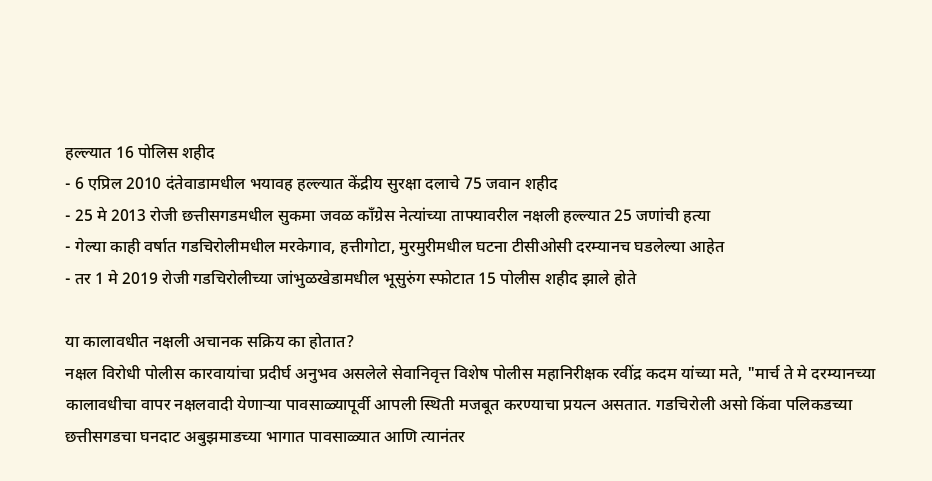हल्ल्यात 16 पोलिस शहीद
- 6 एप्रिल 2010 दंतेवाडामधील भयावह हल्ल्यात केंद्रीय सुरक्षा दलाचे 75 जवान शहीद
- 25 मे 2013 रोजी छत्तीसगडमधील सुकमा जवळ काँग्रेस नेत्यांच्या ताफ्यावरील नक्षली हल्ल्यात 25 जणांची हत्या
- गेल्या काही वर्षात गडचिरोलीमधील मरकेगाव, हत्तीगोटा, मुरमुरीमधील घटना टीसीओसी दरम्यानच घडलेल्या आहेत
- तर 1 मे 2019 रोजी गडचिरोलीच्या जांभुळखेडामधील भूसुरुंग स्फोटात 15 पोलीस शहीद झाले होते

या कालावधीत नक्षली अचानक सक्रिय का होतात?
नक्षल विरोधी पोलीस कारवायांचा प्रदीर्घ अनुभव असलेले सेवानिवृत्त विशेष पोलीस महानिरीक्षक रवींद्र कदम यांच्या मते, "मार्च ते मे दरम्यानच्या कालावधीचा वापर नक्षलवादी येणाऱ्या पावसाळ्यापूर्वी आपली स्थिती मजबूत करण्याचा प्रयत्न असतात. गडचिरोली असो किंवा पलिकडच्या छत्तीसगडचा घनदाट अबुझमाडच्या भागात पावसाळ्यात आणि त्यानंतर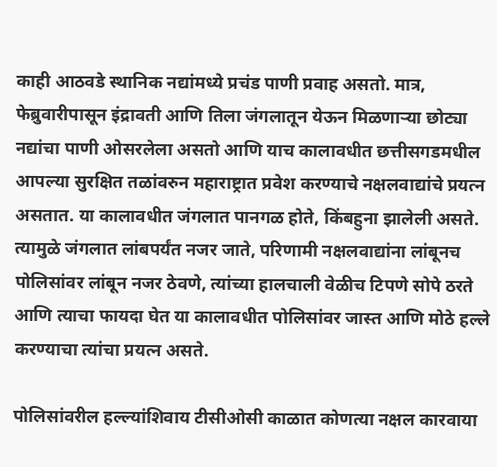काही आठवडे स्थानिक नद्यांमध्ये प्रचंड पाणी प्रवाह असतो. मात्र, फेब्रुवारीपासून इंद्रावती आणि तिला जंगलातून येऊन मिळणाऱ्या छोट्या नद्यांचा पाणी ओसरलेला असतो आणि याच कालावधीत छत्तीसगडमधील आपल्या सुरक्षित तळांवरुन महाराष्ट्रात प्रवेश करण्याचे नक्षलवाद्यांचे प्रयत्न असतात. या कालावधीत जंगलात पानगळ होते, किंबहुना झालेली असते. त्यामुळे जंगलात लांबपर्यंत नजर जाते, परिणामी नक्षलवाद्यांना लांबूनच पोलिसांवर लांबून नजर ठेवणे, त्यांच्या हालचाली वेळीच टिपणे सोपे ठरते आणि त्याचा फायदा घेत या कालावधीत पोलिसांवर जास्त आणि मोठे हल्ले करण्याचा त्यांचा प्रयत्न असते.

पोलिसांवरील हल्ल्यांशिवाय टीसीओसी काळात कोणत्या नक्षल कारवाया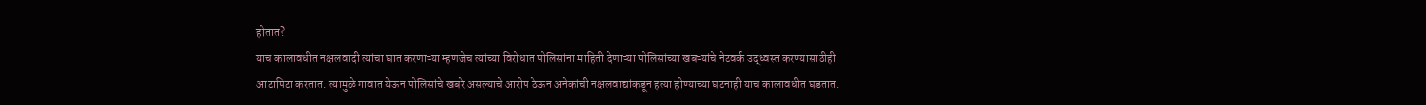होतात?
याच कालावधीत नक्षलवादी त्यांचा घात करणाऱ्या म्हणजेच त्यांच्या विरोधात पोलिसांना माहिती देणाऱ्या पोलिसांच्या खबऱ्यांचे नेटवर्क उद्ध्वस्त करण्यासाठीही आटापिटा करतात. त्यामुळे गावात येऊन पोलिसांचे खबरे असल्याचे आरोप ठेऊन अनेकांची नक्षलवाद्यांकडून हत्या होण्याच्या घटनाही याच कालावधीत घडतात.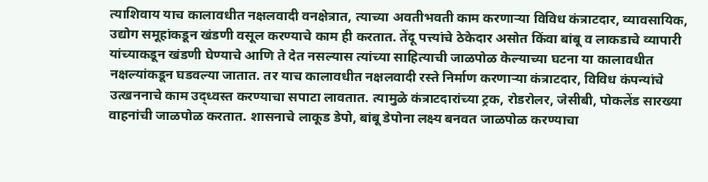त्याशिवाय याच कालावधीत नक्षलवादी वनक्षेत्रात, त्याच्या अवतीभवती काम करणाऱ्या विविध कंत्राटदार, व्यावसायिक, उद्योग समूहांकडून खंडणी वसूल करण्याचे काम ही करतात. तेंदू पत्त्यांचे ठेकेदार असोत किंवा बांबू व लाकडाचे व्यापारी यांच्याकडून खंडणी घेण्याचे आणि ते देत नसल्यास त्यांच्या साहित्याची जाळपोळ केल्याच्या घटना या कालावधीत नक्षल्यांकडून घडवल्या जातात. तर याच कालावधीत नक्षलवादी रस्ते निर्माण करणाऱ्या कंत्राटदार, विविध कंपन्यांचे उत्खननाचे काम उद्ध्वस्त करण्याचा सपाटा लावतात. त्यामुळे कंत्राटदारांच्या ट्रक, रोडरोलर, जेसीबी, पोकलेंड सारख्या वाहनांची जाळपोळ करतात. शासनाचे लाकूड डेपो, बांबू डेपोना लक्ष्य बनवत जाळपोळ करण्याचा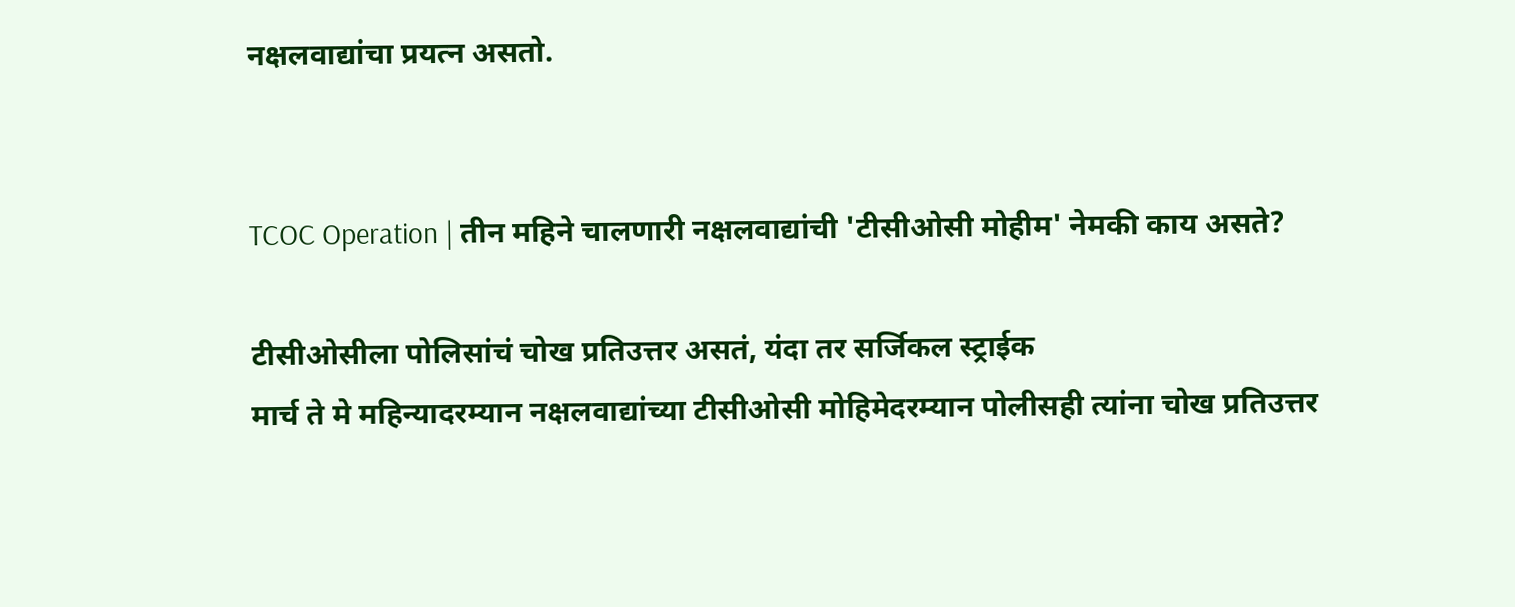नक्षलवाद्यांचा प्रयत्न असतो.


TCOC Operation | तीन महिने चालणारी नक्षलवाद्यांची 'टीसीओसी मोहीम' नेमकी काय असते?

टीसीओसीला पोलिसांचं चोख प्रतिउत्तर असतं, यंदा तर सर्जिकल स्ट्राईक
मार्च ते मे महिन्यादरम्यान नक्षलवाद्यांच्या टीसीओसी मोहिमेदरम्यान पोलीसही त्यांना चोख प्रतिउत्तर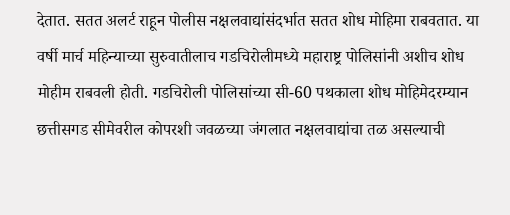देतात. सतत अलर्ट राहून पोलीस नक्षलवाद्यांसंदर्भात सतत शोध मोहिमा राबवतात. या वर्षी मार्च महिन्याच्या सुरुवातीलाच गडचिरोलीमध्ये महाराष्ट्र पोलिसांनी अशीच शोध मोहीम राबवली होती. गडचिरोली पोलिसांच्या सी-60 पथकाला शोध मोहिमेदरम्यान छत्तीसगड सीमेवरील कोपरशी जवळच्या जंगलात नक्षलवाद्यांचा तळ असल्याची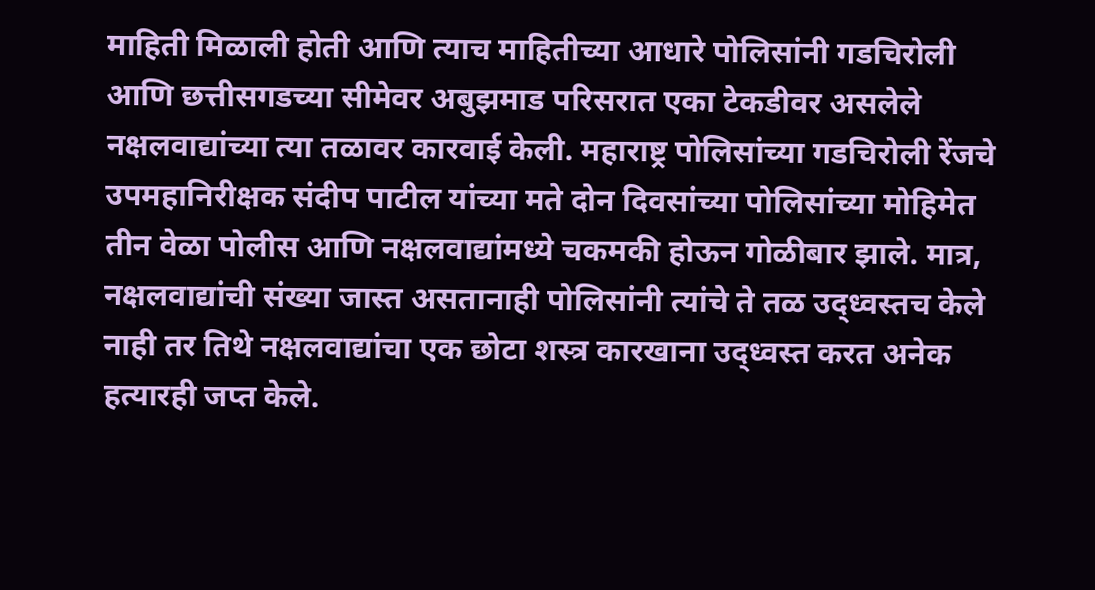माहिती मिळाली होती आणि त्याच माहितीच्या आधारे पोलिसांनी गडचिरोली आणि छत्तीसगडच्या सीमेवर अबुझमाड परिसरात एका टेकडीवर असलेले नक्षलवाद्यांच्या त्या तळावर कारवाई केली. महाराष्ट्र पोलिसांच्या गडचिरोली रेंजचे उपमहानिरीक्षक संदीप पाटील यांच्या मते दोन दिवसांच्या पोलिसांच्या मोहिमेत तीन वेळा पोलीस आणि नक्षलवाद्यांमध्ये चकमकी होऊन गोळीबार झाले. मात्र, नक्षलवाद्यांची संख्या जास्त असतानाही पोलिसांनी त्यांचे ते तळ उद्ध्वस्तच केले नाही तर तिथे नक्षलवाद्यांचा एक छोटा शस्त्र कारखाना उद्ध्वस्त करत अनेक हत्यारही जप्त केले.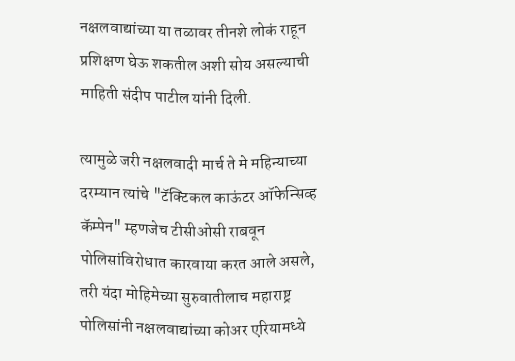नक्षलवाद्यांच्या या तळावर तीनशे लोकं राहून प्रशिक्षण घेऊ शकतील अशी सोय असल्याची माहिती संदीप पाटील यांनी दिली.

त्यामुळे जरी नक्षलवादी मार्च ते मे महिन्याच्या दरम्यान त्यांचे "टॅक्टिकल काऊंटर ऑफेन्सिव्ह कॅम्पेन" म्हणजेच टीसीओसी राबवून पोलिसांविरोधात कारवाया करत आले असले, तरी यंदा मोहिमेच्या सुरुवातीलाच महाराष्ट्र पोलिसांनी नक्षलवाद्यांच्या कोअर एरियामध्ये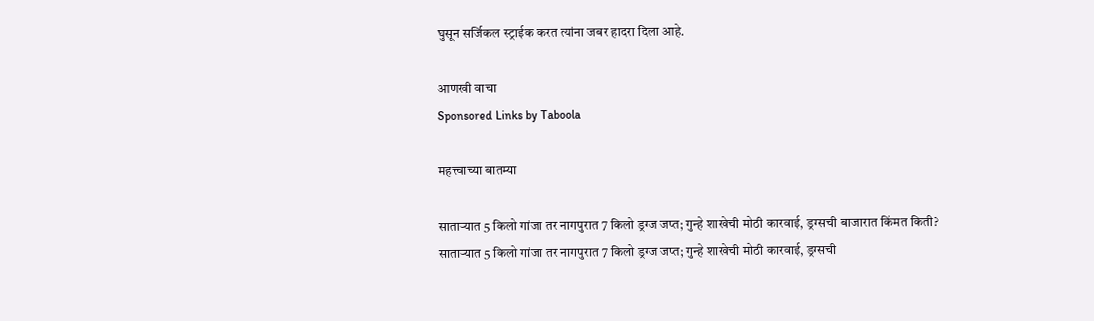घुसून सर्जिकल स्ट्राईक करत त्यांना जबर हादरा दिला आहे.

आणखी वाचा
Sponsored Links by Taboola

महत्त्वाच्या बातम्या

साताऱ्यात 5 किलो गांजा तर नागपुरात 7 किलो ड्रग्ज जप्त; गुन्हे शाखेची मोठी कारवाई, ड्रग्सची बाजारात किंमत किती?
साताऱ्यात 5 किलो गांजा तर नागपुरात 7 किलो ड्रग्ज जप्त; गुन्हे शाखेची मोठी कारवाई, ड्रग्सची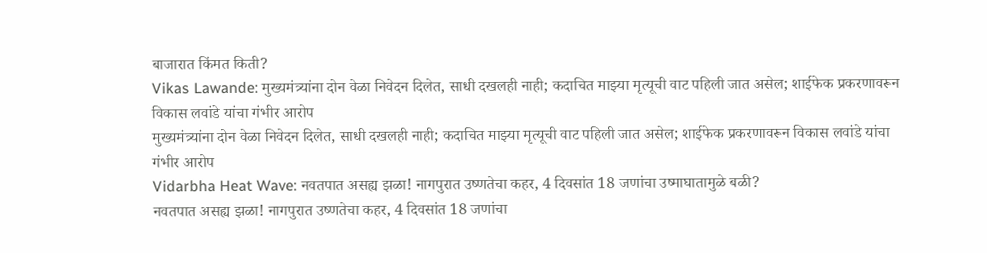बाजारात किंमत किती?
Vikas Lawande: मुख्यमंत्र्यांना दोन वेळा निवेदन दिलेत, साधी दखलही नाही; कदाचित माझ्या मृत्यूची वाट पहिली जात असेल; शाईफेक प्रकरणावरून विकास लवांडे यांचा गंभीर आरोप
मुख्यमंत्र्यांना दोन वेळा निवेदन दिलेत, साधी दखलही नाही; कदाचित माझ्या मृत्यूची वाट पहिली जात असेल; शाईफेक प्रकरणावरून विकास लवांडे यांचा गंभीर आरोप
Vidarbha Heat Wave: नवतपात असह्य झळा! नागपुरात उष्णतेचा कहर, 4 दिवसांत 18 जणांचा उष्माघातामुळे बळी?
नवतपात असह्य झळा! नागपुरात उष्णतेचा कहर, 4 दिवसांत 18 जणांचा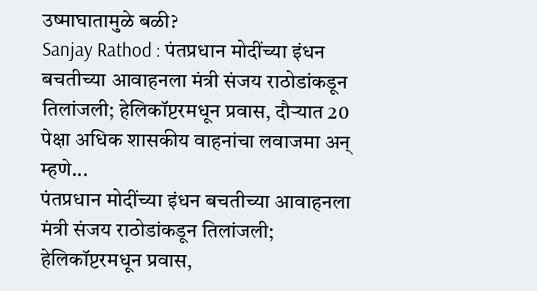उष्माघातामुळे बळी?
Sanjay Rathod : पंतप्रधान मोदींच्या इंधन बचतीच्या आवाहनला मंत्री संजय राठोडांकडून तिलांजली; हेलिकॉप्टरमधून प्रवास, दौऱ्यात 20 पेक्षा अधिक शासकीय वाहनांचा लवाजमा अन् म्हणे...
पंतप्रधान मोदींच्या इंधन बचतीच्या आवाहनला मंत्री संजय राठोडांकडून तिलांजली; हेलिकॉप्टरमधून प्रवास,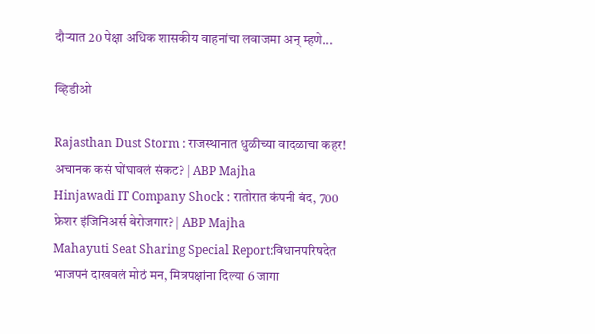दौऱ्यात 20 पेक्षा अधिक शासकीय वाहनांचा लवाजमा अन् म्हणे...

व्हिडीओ

Rajasthan Dust Storm : राजस्थानात धुळीच्या वादळाचा कहर! अचानक कसं घोंघावलं संकट? | ABP Majha
Hinjawadi IT Company Shock : रातोरात कंपनी बंद, 700 फ्रेशर इंजिनिअर्स बेरोजगार? | ABP Majha
Mahayuti Seat Sharing Special Report:विधानपरिषदेत भाजपनं दाखवलं मोठं मन, मित्रपक्षांना दिल्या 6 जागा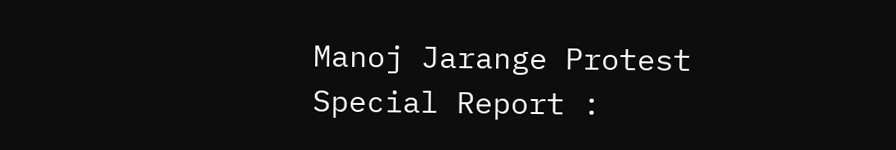Manoj Jarange Protest Special Report :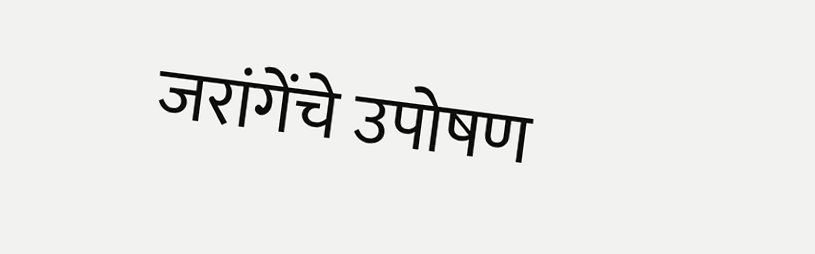जरांगेंचे उपोषण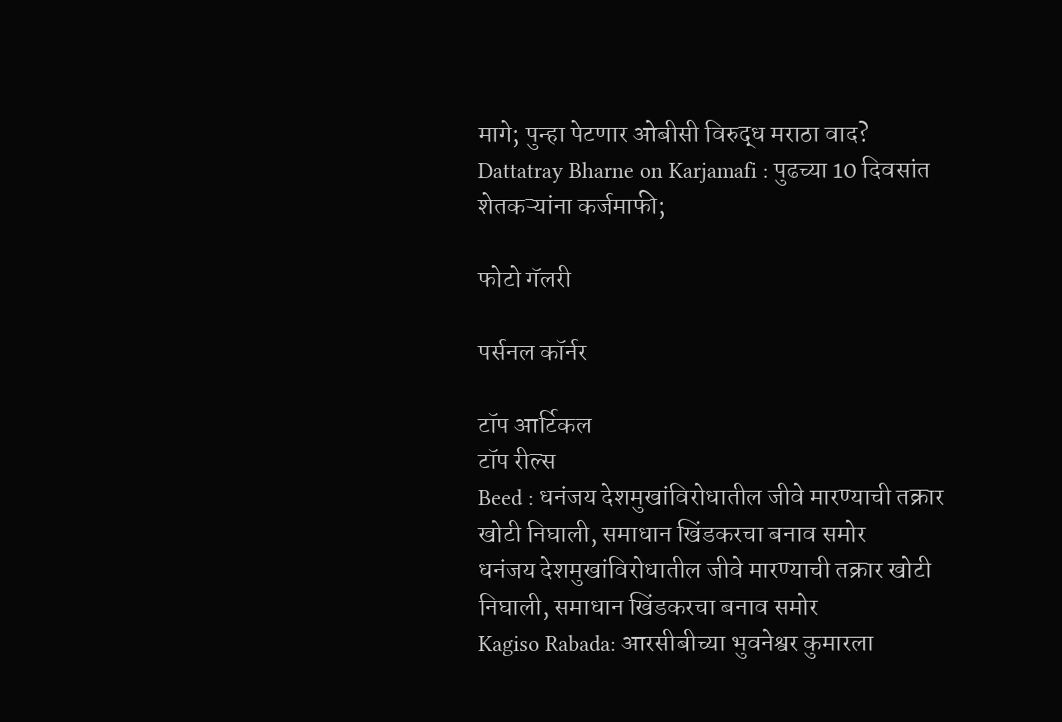मागे; पुन्हा पेटणार ओबीसी विरुद्ध मराठा वाद?
Dattatray Bharne on Karjamafi : पुढच्या 10 दिवसांत शेतकऱ्यांना कर्जमाफी;

फोटो गॅलरी

पर्सनल कॉर्नर

टॉप आर्टिकल
टॉप रील्स
Beed : धनंजय देशमुखांविरोधातील जीवे मारण्याची तक्रार खोटी निघाली, समाधान खिंडकरचा बनाव समोर
धनंजय देशमुखांविरोधातील जीवे मारण्याची तक्रार खोटी निघाली, समाधान खिंडकरचा बनाव समोर
Kagiso Rabada: आरसीबीच्या भुवनेश्वर कुमारला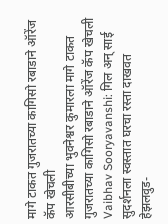मागे टाकत गुजरातच्या कागिसो रबाडाने ऑरेंज कॅप खेचली
आरसीबीच्या भुवनेश्वर कुमारला मागे टाकत गुजरातच्या कागिसो रबाडाने ऑरेंज कॅप खेचली
Vaibhav Sooryavanshi: गिल अन् साई सुदर्शनला स्वस्तात घरचा रस्ता दाखवत हेझलवुड-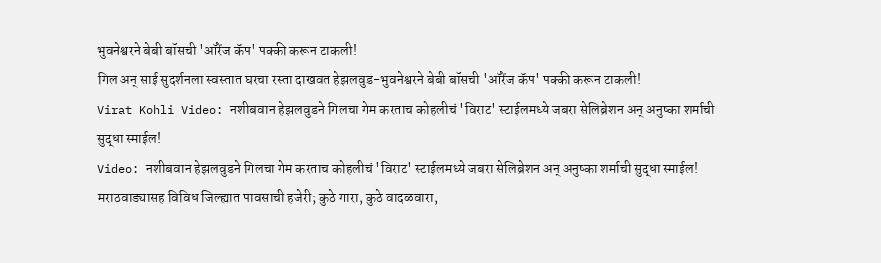भुवनेश्वरने बेबी बॉसची 'ऑरेंज कॅप' पक्की करून टाकली!
गिल अन् साई सुदर्शनला स्वस्तात घरचा रस्ता दाखवत हेझलवुड-भुवनेश्वरने बेबी बॉसची 'ऑरेंज कॅप' पक्की करून टाकली!
Virat Kohli Video: नशीबवान हेझलवुडने गिलचा गेम करताच कोहलीचं 'विराट' स्टाईलमध्ये जबरा सेलिब्रेशन अन् अनुष्का शर्माची सुद्धा स्माईल!
Video: नशीबवान हेझलवुडने गिलचा गेम करताच कोहलीचं 'विराट' स्टाईलमध्ये जबरा सेलिब्रेशन अन् अनुष्का शर्माची सुद्धा स्माईल!
मराठवाड्यासह विविध जिल्ह्यात पावसाची हजेरी; कुठे गारा, कुठे वादळवारा,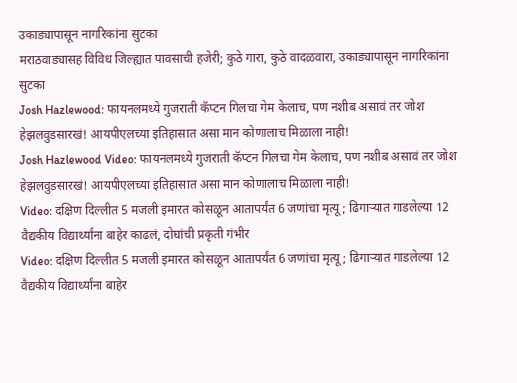उकाड्यापासून नागरिकांना सुटका
मराठवाड्यासह विविध जिल्ह्यात पावसाची हजेरी; कुठे गारा, कुठे वादळवारा, उकाड्यापासून नागरिकांना सुटका
Josh Hazlewood: फायनलमध्ये गुजराती कॅप्टन गिलचा गेम केलाच, पण नशीब असावं तर जोश हेझलवुडसारखं! आयपीएलच्या इतिहासात असा मान कोणालाच मिळाला नाही!
Josh Hazlewood Video: फायनलमध्ये गुजराती कॅप्टन गिलचा गेम केलाच, पण नशीब असावं तर जोश हेझलवुडसारखं! आयपीएलच्या इतिहासात असा मान कोणालाच मिळाला नाही!
Video: दक्षिण दिल्लीत 5 मजली इमारत कोसळून आतापर्यंत 6 जणांचा मृत्यू; ढिगाऱ्यात गाडलेल्या 12 वैद्यकीय विद्यार्थ्यांना बाहेर काढलं, दोघांची प्रकृती गंभीर
Video: दक्षिण दिल्लीत 5 मजली इमारत कोसळून आतापर्यंत 6 जणांचा मृत्यू; ढिगाऱ्यात गाडलेल्या 12 वैद्यकीय विद्यार्थ्यांना बाहेर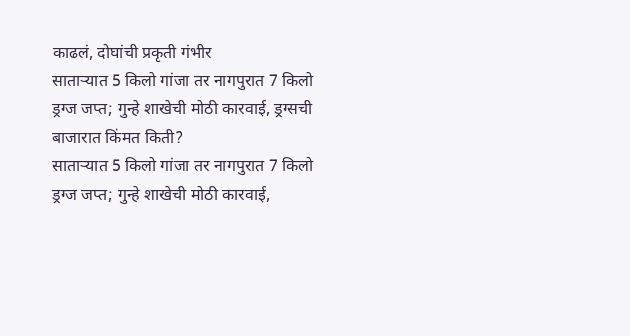काढलं, दोघांची प्रकृती गंभीर
साताऱ्यात 5 किलो गांजा तर नागपुरात 7 किलो ड्रग्ज जप्त; गुन्हे शाखेची मोठी कारवाई, ड्रग्सची बाजारात किंमत किती?
साताऱ्यात 5 किलो गांजा तर नागपुरात 7 किलो ड्रग्ज जप्त; गुन्हे शाखेची मोठी कारवाई,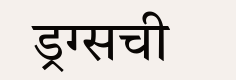ड्रग्सची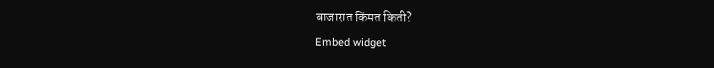बाजारात किंमत किती?
Embed widget